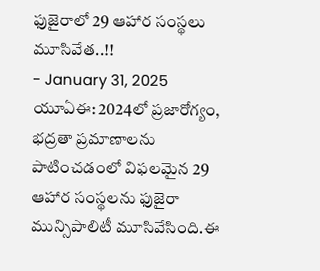ఫుజైరాలో 29 ఆహార సంస్థలు మూసివేత..!!
- January 31, 2025
యూఏఈ: 2024లో ప్రజారోగ్యం, భద్రతా ప్రమాణాలను పాటించడంలో విఫలమైన 29 ఆహార సంస్థలను ఫుజైరా మున్సిపాలిటీ మూసివేసింది.ఈ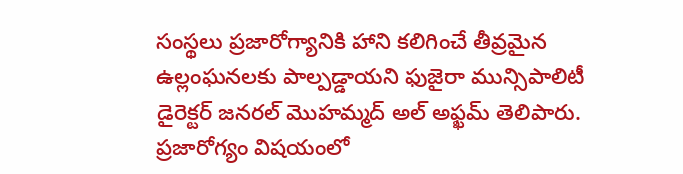సంస్థలు ప్రజారోగ్యానికి హాని కలిగించే తీవ్రమైన ఉల్లంఘనలకు పాల్పడ్డాయని ఫుజైరా మున్సిపాలిటీ డైరెక్టర్ జనరల్ మొహమ్మద్ అల్ అఫ్ఖమ్ తెలిపారు. ప్రజారోగ్యం విషయంలో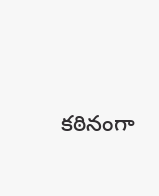కఠినంగా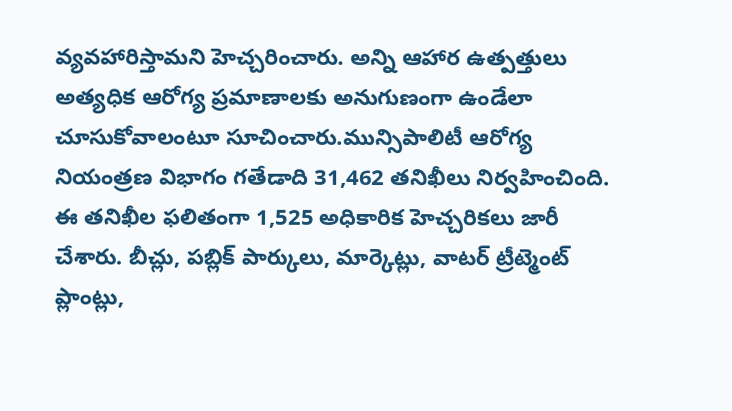వ్యవహారిస్తామని హెచ్చరించారు. అన్ని ఆహార ఉత్పత్తులు అత్యధిక ఆరోగ్య ప్రమాణాలకు అనుగుణంగా ఉండేలా చూసుకోవాలంటూ సూచించారు.మున్సిపాలిటీ ఆరోగ్య నియంత్రణ విభాగం గతేడాది 31,462 తనిఖీలు నిర్వహించింది. ఈ తనిఖీల ఫలితంగా 1,525 అధికారిక హెచ్చరికలు జారీ చేశారు. బీచ్లు, పబ్లిక్ పార్కులు, మార్కెట్లు, వాటర్ ట్రీట్మెంట్ ప్లాంట్లు,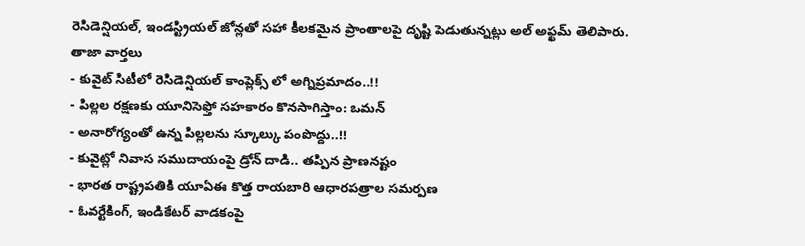రెసిడెన్షియల్, ఇండస్ట్రియల్ జోన్లతో సహా కీలకమైన ప్రాంతాలపై దృష్టి పెడుతున్నట్లు అల్ అఫ్ఖమ్ తెలిపారు.
తాజా వార్తలు
- కువైట్ సిటీలో రెసిడెన్షియల్ కాంప్లెక్స్ లో అగ్నిప్రమాదం..!!
- పిల్లల రక్షణకు యూనిసెఫ్తో సహకారం కొనసాగిస్తాం: ఒమన్
- అనారోగ్యంతో ఉన్న పిల్లలను స్కూల్కు పంపొద్దు..!!
- కువైట్లో నివాస సముదాయంపై డ్రోన్ దాడి.. తప్పిన ప్రాణనష్టం
- భారత రాష్ట్రపతికి యూఏఈ కొత్త రాయబారి ఆధారపత్రాల సమర్పణ
- ఓవర్టేకింగ్, ఇండికేటర్ వాడకంపై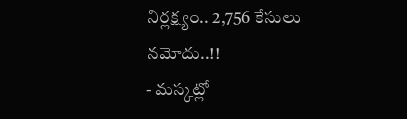నిర్లక్ష్యం.. 2,756 కేసులు నమోదు..!!
- మస్కట్లో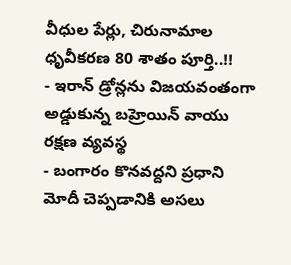వీధుల పేర్లు, చిరునామాల ధృవీకరణ 80 శాతం పూర్తి..!!
- ఇరాన్ డ్రోన్లను విజయవంతంగా అడ్డుకున్న బహ్రెయిన్ వాయు రక్షణ వ్యవస్థ
- బంగారం కొనవద్దని ప్రధాని మోదీ చెప్పడానికి అసలు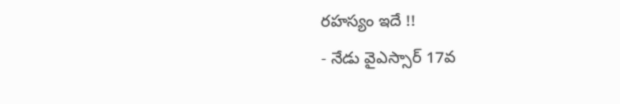రహస్యం ఇదే !!
- నేడు వైఎస్సార్ 17వ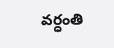వర్ధంతి